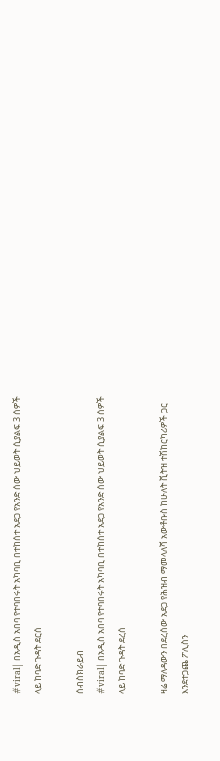#viral| በአዲስ አበባ የተባበሩት አካባቢ በተከሰተ አደጋ የአንድ ሰው ህይወት ሲያልፍ 3 ሰዎች ላይ ከባድ ጉዳት ደርሰ

ሰብስክራይብ
#viral| በአዲስ አበባ የተባበሩት አካባቢ በተከሰተ አደጋ የአንድ ሰው ህይወት ሲያልፍ 3 ሰዎች ላይ ከባድ ጉዳት ደረሰ

ዛሬ ማለዳውን በደረሰው አደጋ የሕዝብ ማመላለሻ አውቶቡስ ከሁለት ቪትዝ ተሽከርካሪዎች ጋር እንደተጋጨ ፖሊስን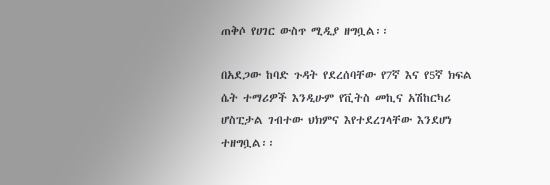ጠቅሶ የሀገር ውስጥ ሚዲያ ዘግቧል፡፡

በአደጋው ከባድ ጉዳት የደረሰባቸው የ7ኛ እና የ5ኛ ክፍል ሴት ተማሪዎች እንዲሁም የቪትስ መኪና አሽከርካሪ ሆስፒታል ገብተው ህክምና እየተደረገላቸው እንደሆነ ተዘግቧል፡፡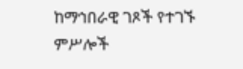ከማኅበራዊ ገጾች የተገኙ ምሥሎች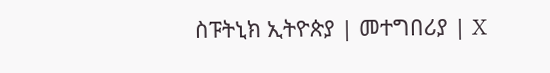ስፑትኒክ ኢትዮጵያ | መተግበሪያ | X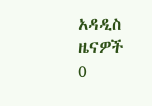አዳዲስ ዜናዎች
0